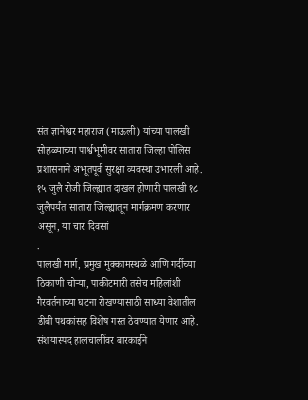संत ज्ञानेश्वर महाराज (माऊली) यांच्या पालखी सोहळ्याच्या पार्श्वभूमीवर सातारा जिल्हा पोलिस प्रशासनाने अभूतपूर्व सुरक्षा व्यवस्था उभारली आहे. १५ जुलै रोजी जिल्ह्यात दाखल होणारी पालखी १८ जुलैपर्यंत सातारा जिल्ह्यातून मार्गक्रमण करणार असून, या चार दिवसां
.
पालखी मार्ग, प्रमुख मुक्कामस्थळे आणि गर्दीच्या ठिकाणी चोऱ्या, पाकीटमारी तसेच महिलांशी गैरवर्तनाच्या घटना रोखण्यासाठी साध्या वेशातील डीबी पथकांसह विशेष गस्त ठेवण्यात येणार आहे. संशयास्पद हालचालींवर बारकाईने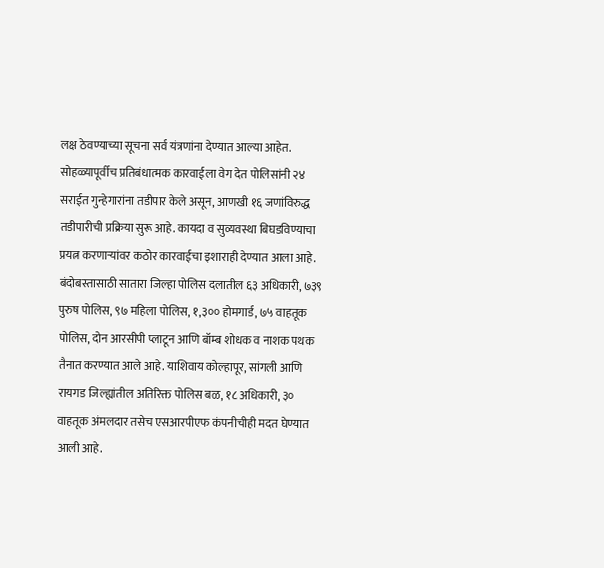लक्ष ठेवण्याच्या सूचना सर्व यंत्रणांना देण्यात आल्या आहेत.
सोहळ्यापूर्वीच प्रतिबंधात्मक कारवाईला वेग देत पोलिसांनी २४ सराईत गुन्हेगारांना तडीपार केले असून, आणखी १६ जणांविरुद्ध तडीपारीची प्रक्रिया सुरू आहे. कायदा व सुव्यवस्था बिघडविण्याचा प्रयत्न करणाऱ्यांवर कठोर कारवाईचा इशाराही देण्यात आला आहे.
बंदोबस्तासाठी सातारा जिल्हा पोलिस दलातील ६३ अधिकारी, ७३९ पुरुष पोलिस, ९७ महिला पोलिस, १,३०० होमगार्ड, ७५ वाहतूक पोलिस, दोन आरसीपी प्लाटून आणि बॉम्ब शोधक व नाशक पथक तैनात करण्यात आले आहे. याशिवाय कोल्हापूर, सांगली आणि रायगड जिल्ह्यांतील अतिरिक्त पोलिस बळ, १८ अधिकारी, ३० वाहतूक अंमलदार तसेच एसआरपीएफ कंपनीचीही मदत घेण्यात आली आहे.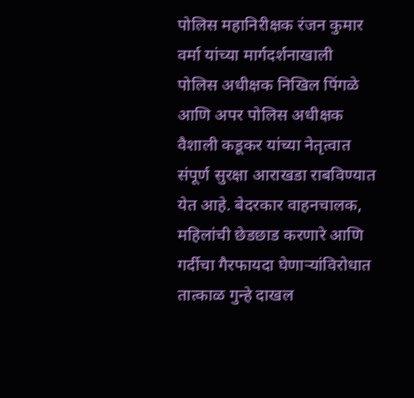पोलिस महानिरीक्षक रंजन कुमार वर्मा यांच्या मार्गदर्शनाखाली पोलिस अधीक्षक निखिल पिंगळे आणि अपर पोलिस अधीक्षक वैशाली कडूकर यांच्या नेतृत्वात संपूर्ण सुरक्षा आराखडा राबविण्यात येत आहे. बेदरकार वाहनचालक, महिलांची छेडछाड करणारे आणि गर्दीचा गैरफायदा घेणाऱ्यांविरोधात तात्काळ गुन्हे दाखल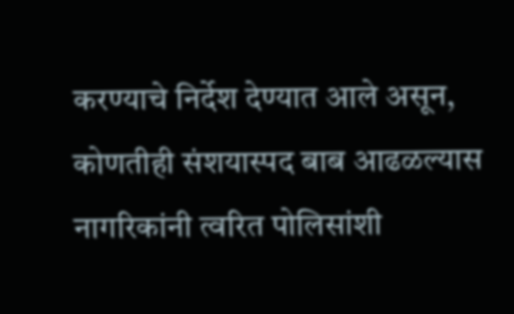करण्याचे निर्देश देण्यात आले असून, कोणतीही संशयास्पद बाब आढळल्यास नागरिकांनी त्वरित पोलिसांशी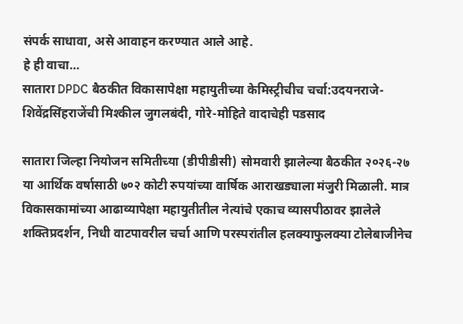संपर्क साधावा, असे आवाहन करण्यात आले आहे.
हे ही वाचा…
सातारा DPDC बैठकीत विकासापेक्षा महायुतीच्या केमिस्ट्रीचीच चर्चा:उदयनराजे-शिवेंद्रसिंहराजेंची मिश्कील जुगलबंदी, गोरे-मोहिते वादाचेही पडसाद

सातारा जिल्हा नियोजन समितीच्या (डीपीडीसी) सोमवारी झालेल्या बैठकीत २०२६-२७ या आर्थिक वर्षासाठी ७०२ कोटी रुपयांच्या वार्षिक आराखड्याला मंजुरी मिळाली. मात्र विकासकामांच्या आढाव्यापेक्षा महायुतीतील नेत्यांचे एकाच व्यासपीठावर झालेले शक्तिप्रदर्शन, निधी वाटपावरील चर्चा आणि परस्परांतील हलक्याफुलक्या टोलेबाजीनेच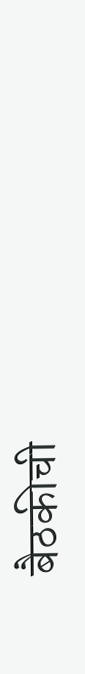बैठकीची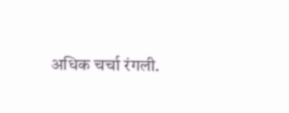अधिक चर्चा रंगली.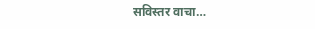सविस्तर वाचा…